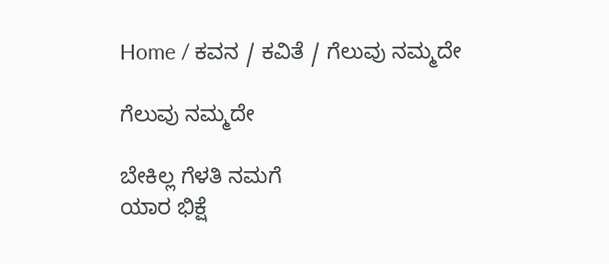Home / ಕವನ / ಕವಿತೆ / ಗೆಲುವು ನಮ್ಮದೇ

ಗೆಲುವು ನಮ್ಮದೇ

ಬೇಕಿಲ್ಲ ಗೆಳತಿ ನಮಗೆ
ಯಾರ ಭಿಕ್ಷೆ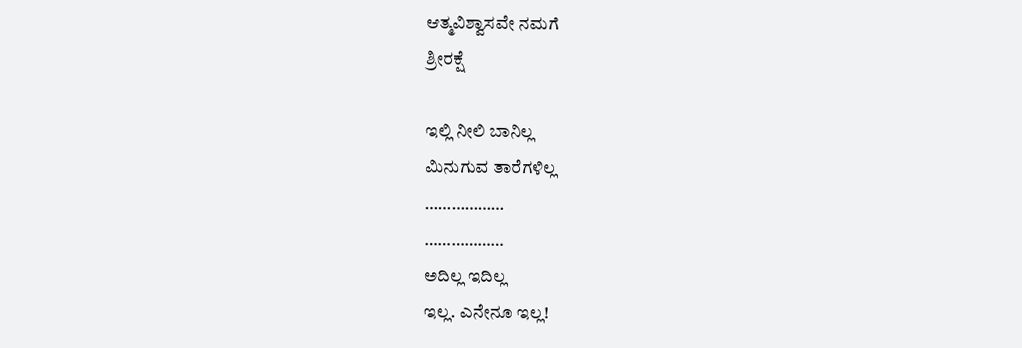ಆತ್ಮವಿಶ್ವಾಸವೇ ನಮಗೆ
ಶ್ರೀರಕ್ಷೆ

ಇಲ್ಲಿ ನೀಲಿ ಬಾನಿಲ್ಲ
ಮಿನುಗುವ ತಾರೆಗಳಿಲ್ಲ
………………
………………
ಅದಿಲ್ಲ ಇದಿಲ್ಲ
ಇಲ್ಲ. ಎನೇನೂ ಇಲ್ಲ!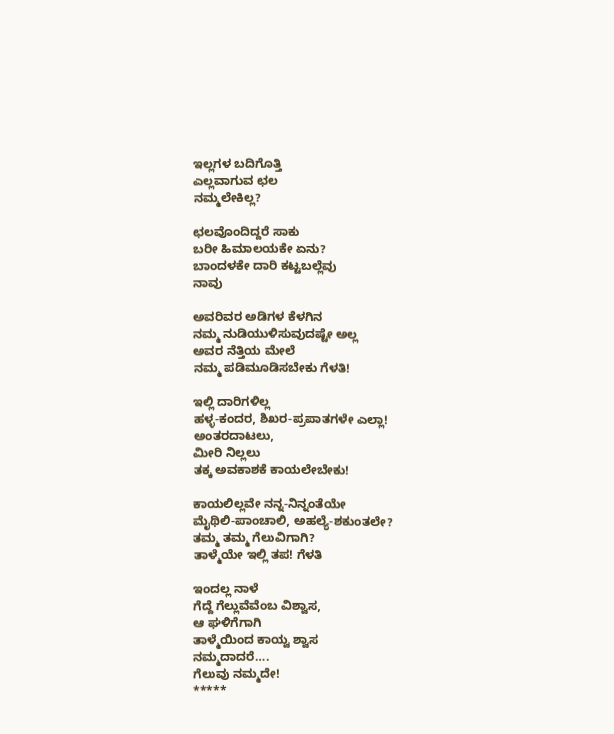ಇಲ್ಲಗಳ ಬದಿಗೊತ್ತಿ
ಎಲ್ಲವಾಗುವ ಛಲ
ನಮ್ಮಲೇಕಿಲ್ಲ?

ಛಲವೊಂದಿದ್ದರೆ ಸಾಕು
ಬರೀ ಹಿಮಾಲಯಕೇ ಏನು?
ಬಾಂದಳಕೇ ದಾರಿ ಕಟ್ಟಬಲ್ಲೆವು
ನಾವು

ಅವರಿವರ ಅಡಿಗಳ ಕೆಳಗಿನ
ನಮ್ಮ ನುಡಿಯುಳಿಸುವುದಷ್ಟೇ ಅಲ್ಲ
ಅವರ ನೆತ್ತಿಯ ಮೇಲೆ
ನಮ್ಮ ಪಡಿಮೂಡಿಸಬೇಕು ಗೆಳತಿ!

ಇಲ್ಲಿ ದಾರಿಗಳಿಲ್ಲ
ಹಳ್ಳ-ಕಂದರ, ಶಿಖರ-ಪ್ರಪಾತಗಳೇ ಎಲ್ಲಾ!
ಅಂತರದಾಟಲು,
ಮೀರಿ ನಿಲ್ಲಲು
ತಕ್ಕ ಅವಕಾಶಕೆ ಕಾಯಲೇಬೇಕು!

ಕಾಯಲಿಲ್ಲವೇ ನನ್ನ-ನಿನ್ನಂತೆಯೇ
ಮೈಥಿಲಿ-ಪಾಂಚಾಲಿ, ಅಹಲ್ಯೆ-ಶಕುಂತಲೇ?
ತಮ್ಮ ತಮ್ಮ ಗೆಲುವಿಗಾಗಿ?
ತಾಳ್ಮೆಯೇ ಇಲ್ಲಿ ತಪ! ಗೆಳತಿ

ಇಂದಲ್ಲ ನಾಳೆ
ಗೆದ್ದೆ ಗೆಲ್ಲುವೆವೆಂಬ ವಿಶ್ವಾಸ,
ಆ ಘಳಿಗೆಗಾಗಿ
ತಾಳ್ಮೆಯಿಂದ ಕಾಯ್ವ ಶ್ವಾಸ
ನಮ್ಮದಾದರೆ….
ಗೆಲುವು ನಮ್ಮದೇ!
*****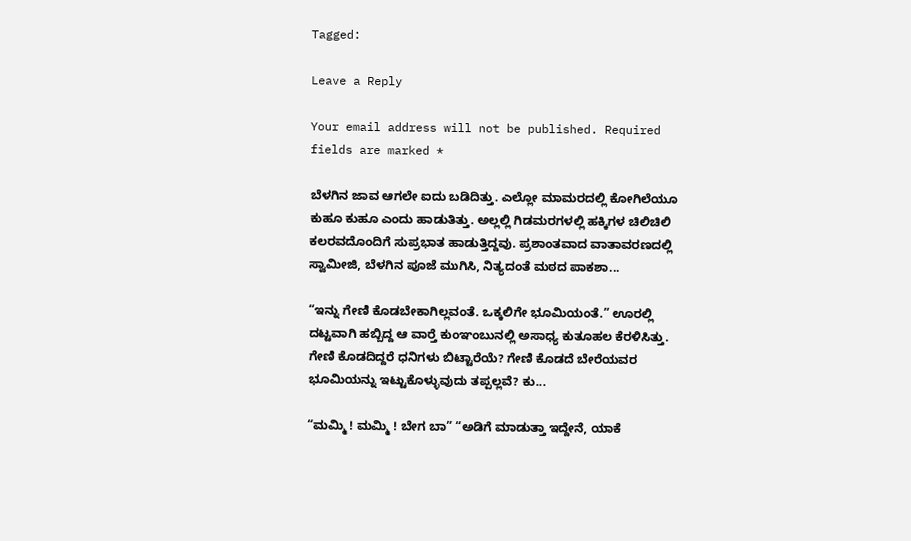Tagged:

Leave a Reply

Your email address will not be published. Required fields are marked *

ಬೆಳಗಿನ ಜಾವ ಆಗಲೇ ಐದು ಬಡಿದಿತ್ತು. ಎಲ್ಲೋ ಮಾಮರದಲ್ಲಿ ಕೋಗಿಲೆಯೂ ಕುಹೂ ಕುಹೂ ಎಂದು ಹಾಡುತಿತ್ತು. ಅಲ್ಲಲ್ಲಿ ಗಿಡಮರಗಳಲ್ಲಿ ಹಕ್ಕಿಗಳ ಚಿಲಿಚಿಲಿ ಕಲರವದೊಂದಿಗೆ ಸುಪ್ರಭಾತ ಹಾಡುತ್ತಿದ್ದವು. ಪ್ರಶಾಂತವಾದ ವಾತಾವರಣದಲ್ಲಿ ಸ್ವಾಮೀಜಿ, ಬೆಳಗಿನ ಪೂಜೆ ಮುಗಿಸಿ, ನಿತ್ಯದಂತೆ ಮಠದ ಪಾಕಶಾ...

“ಇನ್ನು ಗೇಣಿ ಕೊಡಬೇಕಾಗಿಲ್ಲವಂತೆ. ಒಕ್ಕಲಿಗೇ ಭೂಮಿಯಂತೆ.” ಊರಲ್ಲಿ ದಟ್ಟವಾಗಿ ಹಬ್ಬಿದ್ದ ಆ ವಾರ್‍ತೆ ಕುಂಞಂಬುನಲ್ಲಿ ಅಸಾಧ್ಯ ಕುತೂಹಲ ಕೆರಳಿಸಿತ್ತು. ಗೇಣಿ ಕೊಡದಿದ್ದರೆ ಧನಿಗಳು ಬಿಟ್ಟಾರೆಯೆ? ಗೇಣಿ ಕೊಡದೆ ಬೇರೆಯವರ ಭೂಮಿಯನ್ನು ಇಟ್ಟುಕೊಳ್ಳುವುದು ತಪ್ಪಲ್ಲವೆ? ಕು...

“ಮಮ್ಮಿ ! ಮಮ್ಮಿ ! ಬೇಗ ಬಾ” “ಅಡಿಗೆ ಮಾಡುತ್ತಾ ಇದ್ದೇನೆ, ಯಾಕೆ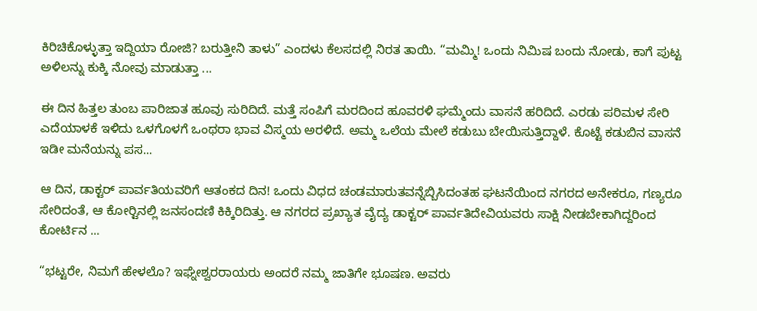ಕಿರಿಚಿಕೊಳ್ಳುತ್ತಾ ಇದ್ದಿಯಾ ರೋಜಿ? ಬರುತ್ತೀನಿ ತಾಳು” ಎಂದಳು ಕೆಲಸದಲ್ಲಿ ನಿರತ ತಾಯಿ. “ಮಮ್ಮಿ! ಒಂದು ನಿಮಿಷ ಬಂದು ನೋಡು, ಕಾಗೆ ಪುಟ್ಟ ಅಳಿಲನ್ನು ಕುಕ್ಕಿ ನೋವು ಮಾಡುತ್ತಾ ...

ಈ ದಿನ ಹಿತ್ತಲ ತುಂಬ ಪಾರಿಜಾತ ಹೂವು ಸುರಿದಿದೆ. ಮತ್ತೆ ಸಂಪಿಗೆ ಮರದಿಂದ ಹೂವರಳಿ ಘಮ್ಮೆಂದು ವಾಸನೆ ಹರಿದಿದೆ. ಎರಡು ಪರಿಮಳ ಸೇರಿ ಎದೆಯಾಳಕೆ ಇಳಿದು ಒಳಗೊಳಗೆ ಒಂಥರಾ ಭಾವ ವಿಸ್ಮಯ ಅರಳಿದೆ. ಅಮ್ಮ ಒಲೆಯ ಮೇಲೆ ಕಡುಬು ಬೇಯಿಸುತ್ತಿದ್ದಾಳೆ. ಕೊಟ್ಟೆ ಕಡುಬಿನ ವಾಸನೆ ಇಡೀ ಮನೆಯನ್ನು ಪಸ...

ಆ ದಿನ, ಡಾಕ್ಟರ್ ಪಾರ್ವತಿಯವರಿಗೆ ಆತಂಕದ ದಿನ! ಒಂದು ವಿಧದ ಚಂಡಮಾರುತವನ್ನೆಬ್ಬಿಸಿದಂತಹ ಘಟನೆಯಿಂದ ನಗರದ ಅನೇಕರೂ, ಗಣ್ಯರೂ ಸೇರಿದಂತೆ, ಆ ಕೋರ್‍ಟಿನಲ್ಲಿ ಜನಸಂದಣಿ ಕಿಕ್ಕಿರಿದಿತ್ತು. ಆ ನಗರದ ಪ್ರಖ್ಯಾತ ವೈದ್ಯ ಡಾಕ್ಟರ್ ಪಾರ್ವತಿದೇವಿಯವರು ಸಾಕ್ಷಿ ನೀಡಬೇಕಾಗಿದ್ದರಿಂದ ಕೋರ್ಟಿನ ...

“ಭಟ್ಟರೇ, ನಿಮಗೆ ಹೇಳಲೊ? ಇಘ್ನೇಶ್ವರರಾಯರು ಅಂದರೆ ನಮ್ಮ ಜಾತಿಗೇ ಭೂಷಣ. ಅವರು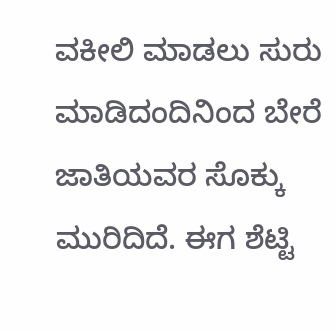ವಕೀಲಿ ಮಾಡಲು ಸುರು ಮಾಡಿದಂದಿನಿಂದ ಬೇರೆ ಜಾತಿಯವರ ಸೊಕ್ಕು ಮುರಿದಿದೆ. ಈಗ ಶೆಟ್ಟಿ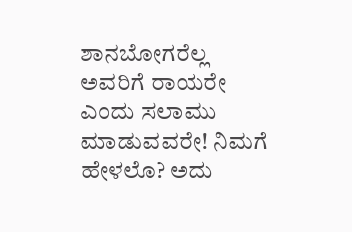ಶಾನಬೋಗರೆಲ್ಲ ಅವರಿಗೆ ರಾಯರೇ ಎಂದು ಸಲಾಮು ಮಾಡುವವರೇ! ನಿಮಗೆ ಹೇಳಲೊ? ಅದು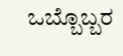ಒಬ್ಬೊಬ್ಬರ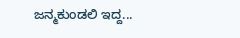ಜನ್ಮಕುಂಡಲಿ ಇದ್ದ...